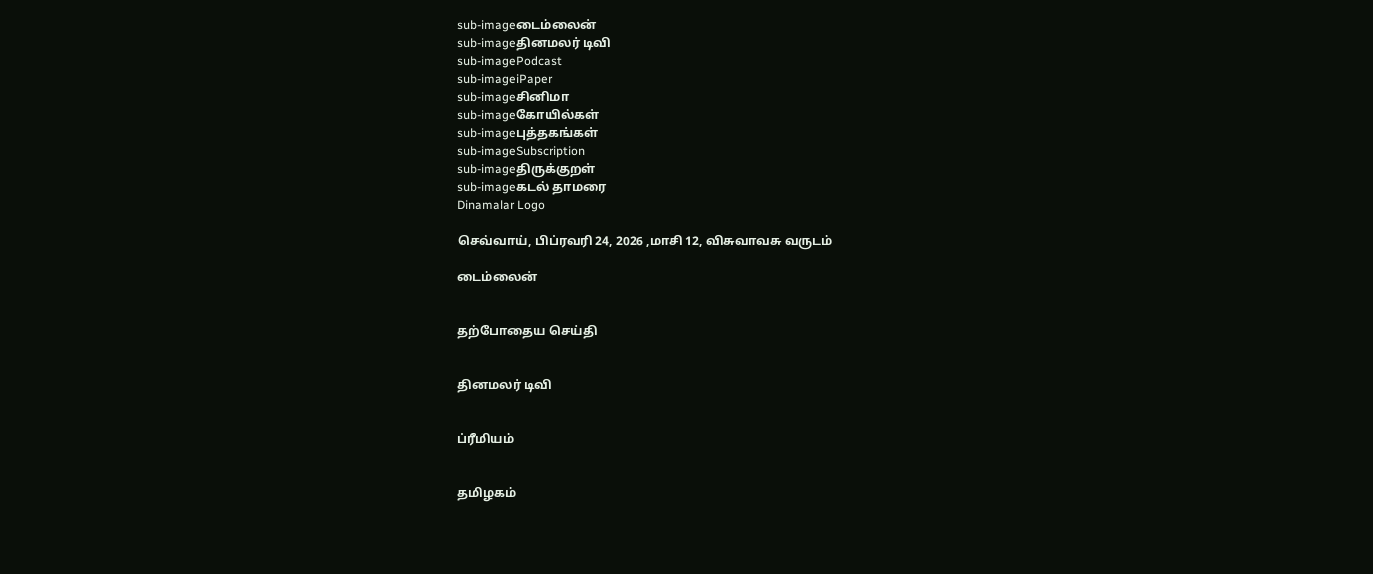sub-imageடைம்லைன்
sub-imageதினமலர் டிவி
sub-imagePodcast
sub-imageiPaper
sub-imageசினிமா
sub-imageகோயில்கள்
sub-imageபுத்தகங்கள்
sub-imageSubscription
sub-imageதிருக்குறள்
sub-imageகடல் தாமரை
Dinamalar Logo

செவ்வாய், பிப்ரவரி 24, 2026 ,மாசி 12, விசுவாவசு வருடம்

டைம்லைன்


தற்போதைய செய்தி


தினமலர் டிவி


ப்ரீமியம்


தமிழகம்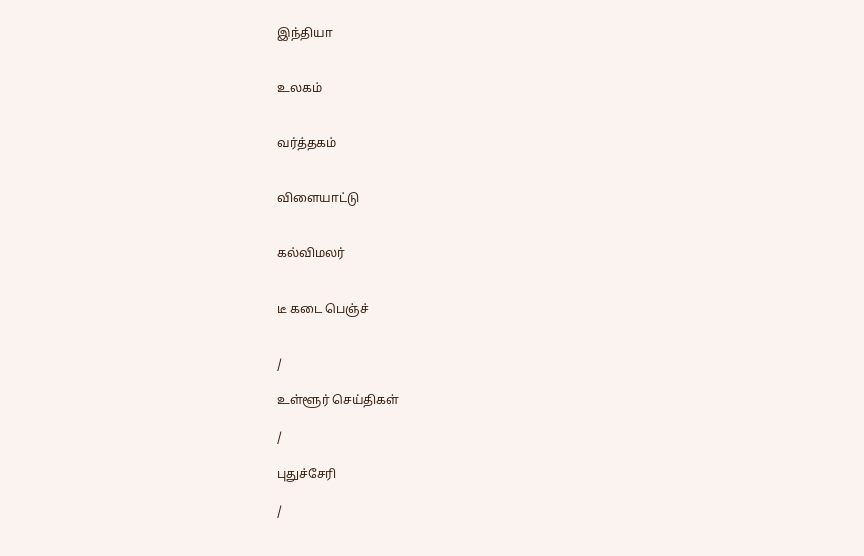இந்தியா


உலகம்


வர்த்தகம்


விளையாட்டு


கல்விமலர்


டீ கடை பெஞ்ச்


/

உள்ளூர் செய்திகள்

/

புதுச்சேரி

/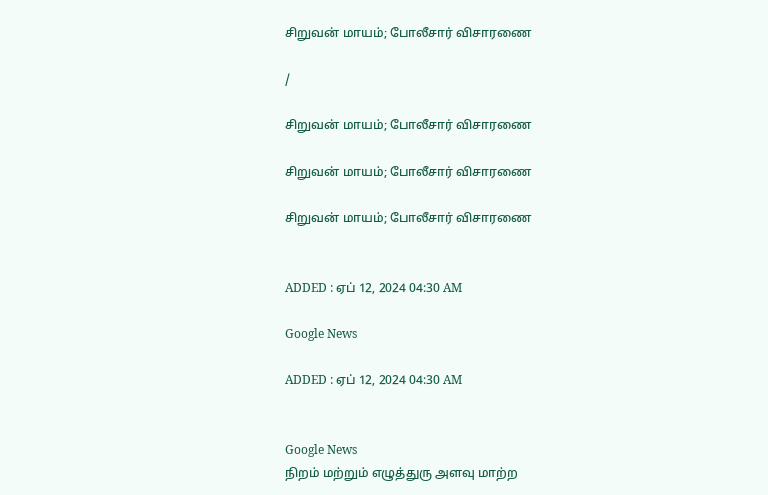சிறுவன் மாயம்; போலீசார் விசாரணை

/

சிறுவன் மாயம்; போலீசார் விசாரணை

சிறுவன் மாயம்; போலீசார் விசாரணை

சிறுவன் மாயம்; போலீசார் விசாரணை


ADDED : ஏப் 12, 2024 04:30 AM

Google News

ADDED : ஏப் 12, 2024 04:30 AM


Google News
நிறம் மற்றும் எழுத்துரு அளவு மாற்ற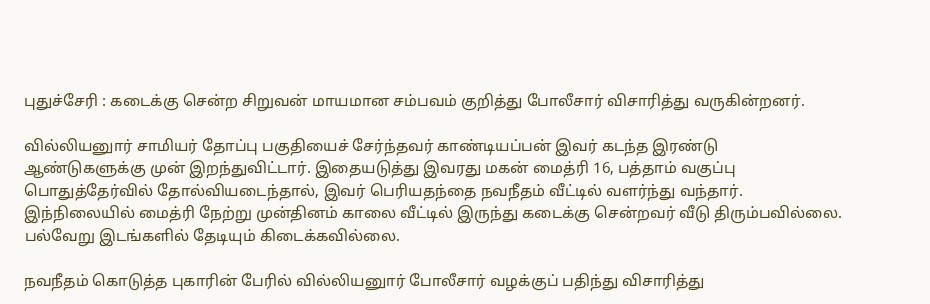புதுச்சேரி : கடைக்கு சென்ற சிறுவன் மாயமான சம்பவம் குறித்து போலீசார் விசாரித்து வருகின்றனர்.

வில்லியனுார் சாமியர் தோப்பு பகுதியைச் சேர்ந்தவர் காண்டியப்பன் இவர் கடந்த இரண்டு ஆண்டுகளுக்கு முன் இறந்துவிட்டார். இதையடுத்து இவரது மகன் மைத்ரி 16, பத்தாம் வகுப்பு பொதுத்தேர்வில் தோல்வியடைந்தால், இவர் பெரியதந்தை நவநீதம் வீட்டில் வளர்ந்து வந்தார். இந்நிலையில் மைத்ரி நேற்று முன்தினம் காலை வீட்டில் இருந்து கடைக்கு சென்றவர் வீடு திரும்பவில்லை. பல்வேறு இடங்களில் தேடியும் கிடைக்கவில்லை.

நவநீதம் கொடுத்த புகாரின் பேரில் வில்லியனுார் போலீசார் வழக்குப் பதிந்து விசாரித்து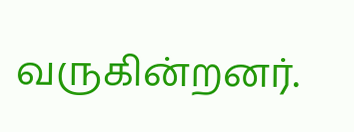வருகின்றனர்.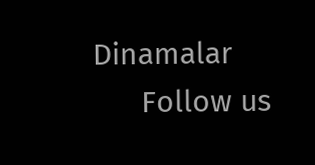Dinamalar
      Follow us